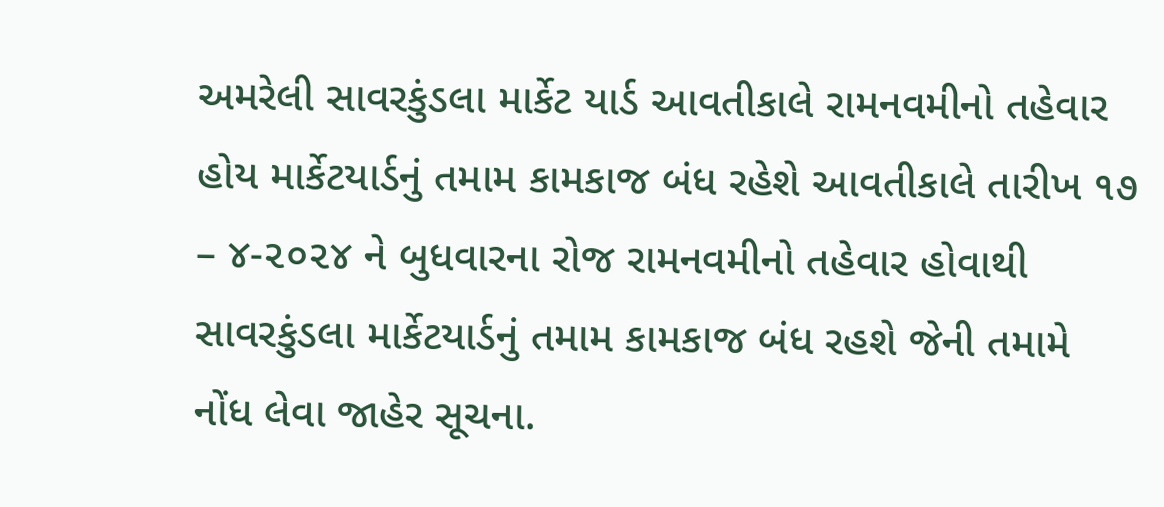અમરેલી સાવરકુંડલા માર્કેટ યાર્ડ આવતીકાલે રામનવમીનો તહેવાર હોય માર્કેટયાર્ડનું તમામ કામકાજ બંધ રહેશે આવતીકાલે તારીખ ૧૭ – ૪-૨૦૨૪ ને બુધવારના રોજ રામનવમીનો તહેવાર હોવાથી સાવરકુંડલા માર્કેટયાર્ડનું તમામ કામકાજ બંધ રહશે જેની તમામે નોંધ લેવા જાહેર સૂચના.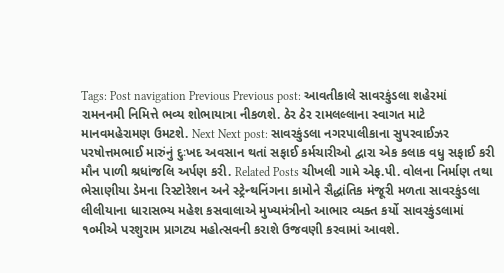Tags: Post navigation Previous Previous post: આવતીકાલે સાવરકુંડલા શહેરમાં રામનનમી નિમિત્તે ભવ્ય શોભાયાત્રા નીકળશે. ઠેર ઠેર રામલલ્લાના સ્વાગત માટે માનવમહેરામણ ઉમટશે. Next Next post: સાવરકુંડલા નગરપાલીકાના સુપરવાઈઝર પરષોત્તમભાઈ મારુંનું દુઃખદ અવસાન થતાં સફાઈ કર્મચારીઓ દ્વારા એક કલાક વધુ સફાઈ કરી મૌન પાળી શ્રધાંજલિ અર્પણ કરી. Related Posts ચીખલી ગામે એફ.પી. વોલના નિર્માણ તથા ભેસાણીયા ડેમના રિસ્ટોરેશન અને સ્ટ્રેન્થનિંગના કામોને સૈદ્ધાંતિક મંજૂરી મળતા સાવરકુંડલા લીલીયાના ધારાસભ્ય મહેશ કસવાલાએ મુખ્યમંત્રીનો આભાર વ્યક્ત કર્યો સાવરકુંડલામાં ૧૦મીએ પરશુરામ પ્રાગટ્ય મહોત્સવની કરાશે ઉજવણી કરવામાં આવશે.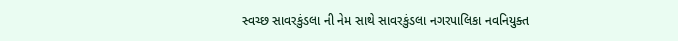સ્વચ્છ સાવરકુંડલા ની નેમ સાથે સાવરકુંડલા નગરપાલિકા નવનિયુક્ત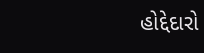હોદ્દેદારો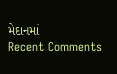મેદાનમાં
Recent Comments